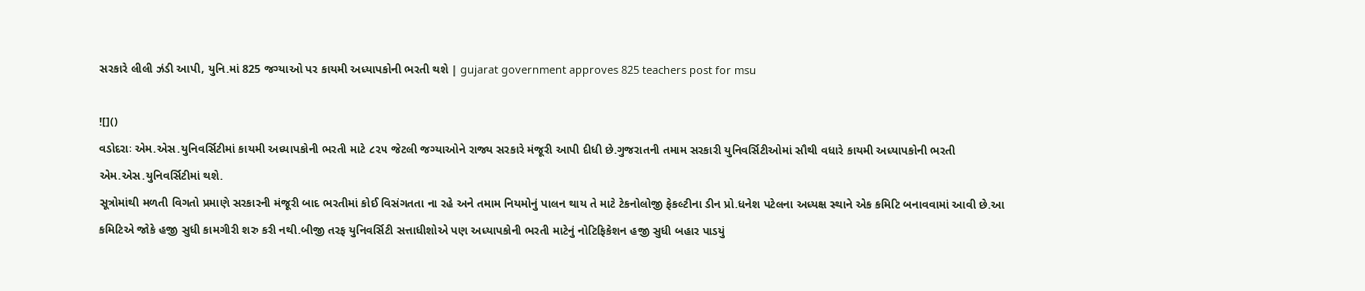સરકારે લીલી ઝંડી આપી, યુનિ.માં 825 જગ્યાઓ પર કાયમી અધ્યાપકોની ભરતી થશે | gujarat government approves 825 teachers post for msu

![]()
વડોદરાઃ એમ.એસ.યુનિવર્સિટીમાં કાયમી અધ્યાપકોની ભરતી માટે ૮૨૫ જેટલી જગ્યાઓને રાજ્ય સરકારે મંજૂરી આપી દીધી છે.ગુજરાતની તમામ સરકારી યુનિવર્સિટીઓમાં સૌથી વધારે કાયમી અધ્યાપકોની ભરતી એમ.એસ.યુનિવર્સિટીમાં થશે.
સૂત્રોમાંથી મળતી વિગતો પ્રમાણે સરકારની મંજૂરી બાદ ભરતીમાં કોઈ વિસંગતતા ના રહે અને તમામ નિયમોનું પાલન થાય તે માટે ટેકનોલોજી ફેકલ્ટીના ડીન પ્રો.ધનેશ પટેલના અધ્યક્ષ સ્થાને એક કમિટિ બનાવવામાં આવી છે.આ કમિટિએ જોકે હજી સુધી કામગીરી શરુ કરી નથી.બીજી તરફ યુનિવર્સિટી સત્તાધીશોએ પણ અધ્યાપકોની ભરતી માટેનું નોટિફિકેશન હજી સુધી બહાર પાડયું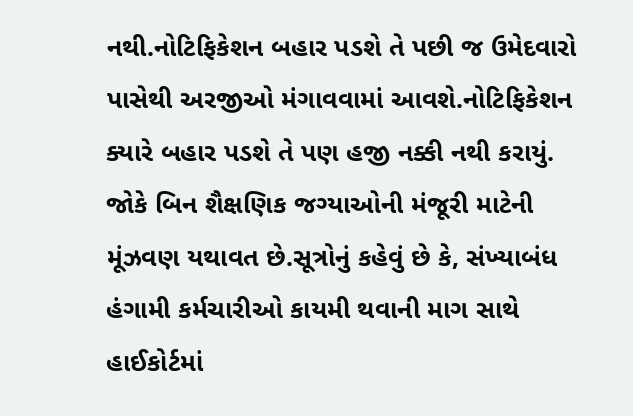નથી.નોટિફિકેશન બહાર પડશે તે પછી જ ઉમેદવારો પાસેથી અરજીઓ મંગાવવામાં આવશે.નોટિફિકેશન ક્યારે બહાર પડશે તે પણ હજી નક્કી નથી કરાયું.
જોકે બિન શૈક્ષણિક જગ્યાઓની મંજૂરી માટેની મૂંઝવણ યથાવત છે.સૂત્રોનું કહેવું છે કે, સંખ્યાબંધ હંગામી કર્મચારીઓ કાયમી થવાની માગ સાથે હાઈકોર્ટમાં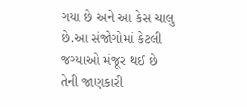ગયા છે અને આ કેસ ચાલુ છે.આ સંજોગોમાં કેટલી જગ્યાઓ મંજૂર થઈ છે તેની જાણકારી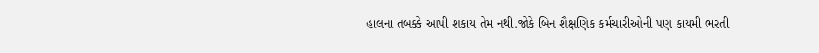હાલના તબક્કે આપી શકાય તેમ નથી.જોકે બિન શૈક્ષણિક કર્મચારીઓની પણ કાયમી ભરતી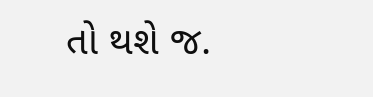તો થશે જ.